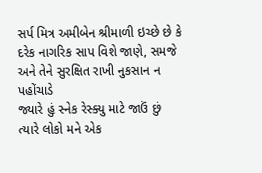સર્પ મિત્ર અમીબેન શ્રીમાળી ઇચ્છે છે કે દરેક નાગરિક સાપ વિશે જાણે, સમજે અને તેને સુરક્ષિત રાખી નુકસાન ન પહોંચાડે
જ્યારે હું સ્નેક રેસ્ક્યુ માટે જાઉં છું ત્યારે લોકો મને એક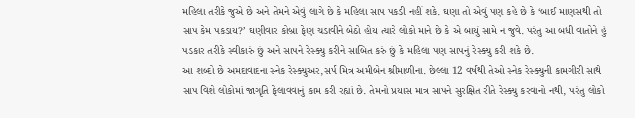મહિલા તરીકે જુએ છે અને તેમને એવું લાગે છે કે મહિલા સાપ પકડી નહીં શકે. ઘણા તો એવું પણ કહે છે કે ‘બાઈ માણસથી તો સાપ કેમ પકડાય?’ ઘણીવાર કોબ્રા ફેણ ચડાવીને બેઠો હોય ત્યારે લોકો માને છે કે એ બાયું સામે ન જુવે. પરંતુ આ બધી વાતોને હું પડકાર તરીકે સ્વીકારું છું અને સાપને રેસ્ક્યુ કરીને સાબિત કરું છું કે મહિલા પણ સાપનું રેસ્ક્યુ કરી શકે છે.
આ શબ્દો છે અમદાવાદના સ્નેક રેસ્ક્યુઅર,સર્પ મિત્ર અમીબેન શ્રીમાળીના. છેલ્લા 12 વર્ષથી તેઓ સ્નેક રેસ્ક્યુની કામગીરી સાથે સાપ વિશે લોકોમાં જાગૃતિ ફેલાવવાનું કામ કરી રહ્યાં છે. તેમનો પ્રયાસ માત્ર સાપને સુરક્ષિત રીતે રેસ્ક્યુ કરવાનો નથી, પરંતુ લોકો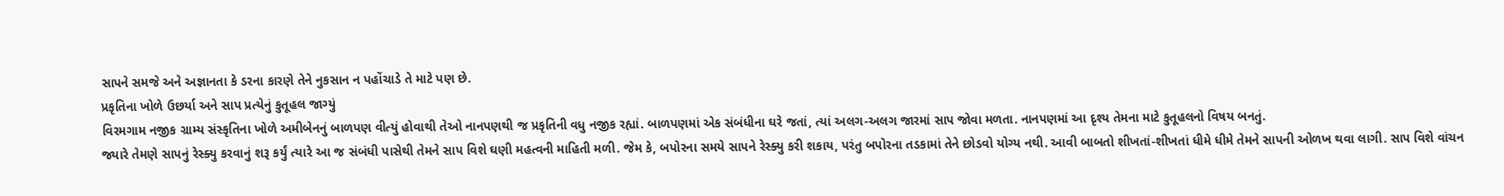સાપને સમજે અને અજ્ઞાનતા કે ડરના કારણે તેને નુકસાન ન પહોંચાડે તે માટે પણ છે.
પ્રકૃતિના ખોળે ઉછર્યા અને સાપ પ્રત્યેનું કુતૂહલ જાગ્યું
વિરમગામ નજીક ગ્રામ્ય સંસ્કૃતિના ખોળે અમીબેનનું બાળપણ વીત્યું હોવાથી તેઓ નાનપણથી જ પ્રકૃતિની વધુ નજીક રહ્યાં. બાળપણમાં એક સંબંધીના ઘરે જતાં, ત્યાં અલગ-અલગ જારમાં સાપ જોવા મળતા. નાનપણમાં આ દૃશ્ય તેમના માટે કુતૂહલનો વિષય બનતું.
જ્યારે તેમણે સાપનું રેસ્ક્યુ કરવાનું શરૂ કર્યું ત્યારે આ જ સંબંધી પાસેથી તેમને સાપ વિશે ઘણી મહત્વની માહિતી મળી. જેમ કે, બપોરના સમયે સાપને રેસ્ક્યુ કરી શકાય, પરંતુ બપોરના તડકામાં તેને છોડવો યોગ્ય નથી. આવી બાબતો શીખતાં-શીખતાં ધીમે ધીમે તેમને સાપની ઓળખ થવા લાગી. સાપ વિશે વાંચન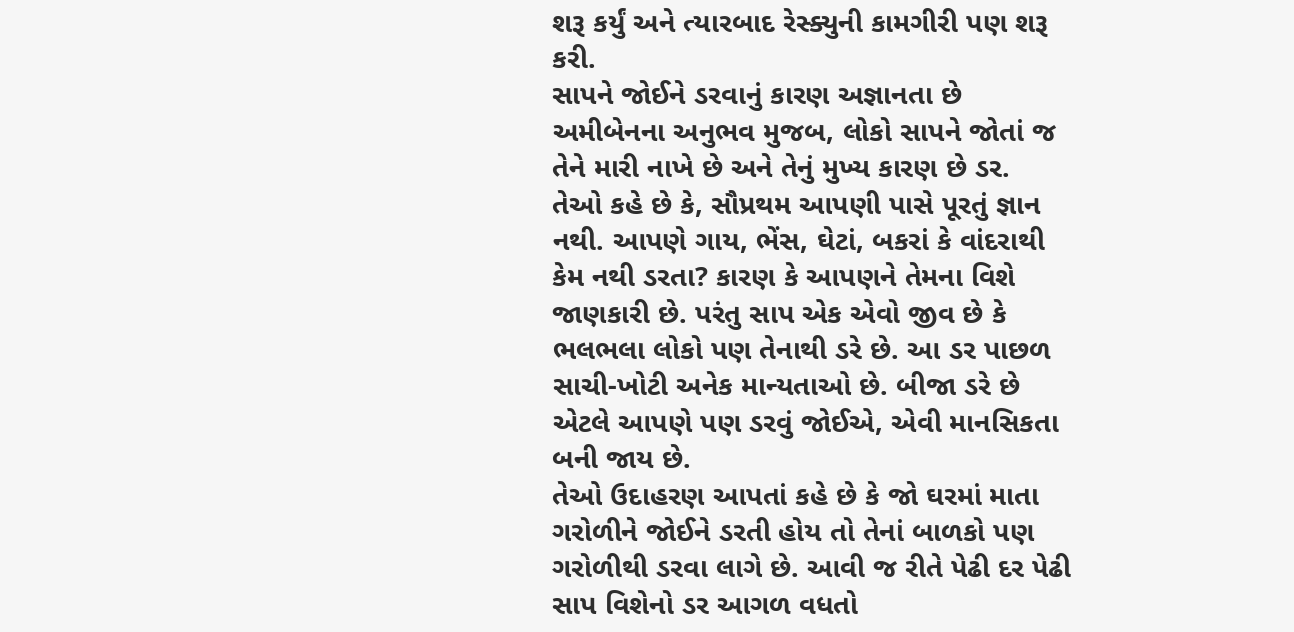શરૂ કર્યું અને ત્યારબાદ રેસ્ક્યુની કામગીરી પણ શરૂ કરી.
સાપને જોઈને ડરવાનું કારણ અજ્ઞાનતા છે
અમીબેનના અનુભવ મુજબ, લોકો સાપને જોતાં જ તેને મારી નાખે છે અને તેનું મુખ્ય કારણ છે ડર.
તેઓ કહે છે કે, સૌપ્રથમ આપણી પાસે પૂરતું જ્ઞાન નથી. આપણે ગાય, ભેંસ, ઘેટાં, બકરાં કે વાંદરાથી કેમ નથી ડરતા? કારણ કે આપણને તેમના વિશે જાણકારી છે. પરંતુ સાપ એક એવો જીવ છે કે ભલભલા લોકો પણ તેનાથી ડરે છે. આ ડર પાછળ સાચી-ખોટી અનેક માન્યતાઓ છે. બીજા ડરે છે એટલે આપણે પણ ડરવું જોઈએ, એવી માનસિકતા બની જાય છે.
તેઓ ઉદાહરણ આપતાં કહે છે કે જો ઘરમાં માતા ગરોળીને જોઈને ડરતી હોય તો તેનાં બાળકો પણ ગરોળીથી ડરવા લાગે છે. આવી જ રીતે પેઢી દર પેઢી સાપ વિશેનો ડર આગળ વધતો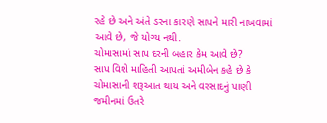રહે છે અને અંતે ડરના કારણે સાપને મારી નાખવામાં આવે છે, જે યોગ્ય નથી.
ચોમાસામાં સાપ દરની બહાર કેમ આવે છે?
સાપ વિશે માહિતી આપતાં અમીબેન કહે છે કે ચોમાસાની શરૂઆત થાય અને વરસાદનું પાણી જમીનમાં ઉતરે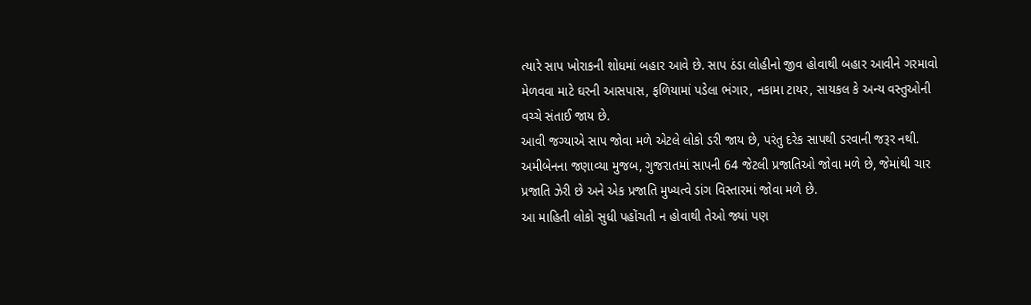ત્યારે સાપ ખોરાકની શોધમાં બહાર આવે છે. સાપ ઠંડા લોહીનો જીવ હોવાથી બહાર આવીને ગરમાવો મેળવવા માટે ઘરની આસપાસ, ફળિયામાં પડેલા ભંગાર, નકામા ટાયર, સાયકલ કે અન્ય વસ્તુઓની વચ્ચે સંતાઈ જાય છે.
આવી જગ્યાએ સાપ જોવા મળે એટલે લોકો ડરી જાય છે, પરંતુ દરેક સાપથી ડરવાની જરૂર નથી. અમીબેનના જણાવ્યા મુજબ, ગુજરાતમાં સાપની 64 જેટલી પ્રજાતિઓ જોવા મળે છે, જેમાંથી ચાર પ્રજાતિ ઝેરી છે અને એક પ્રજાતિ મુખ્યત્વે ડાંગ વિસ્તારમાં જોવા મળે છે.
આ માહિતી લોકો સુધી પહોંચતી ન હોવાથી તેઓ જ્યાં પણ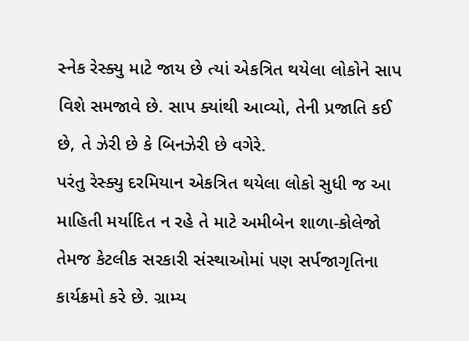સ્નેક રેસ્ક્યુ માટે જાય છે ત્યાં એકત્રિત થયેલા લોકોને સાપ વિશે સમજાવે છે. સાપ ક્યાંથી આવ્યો, તેની પ્રજાતિ કઈ છે, તે ઝેરી છે કે બિનઝેરી છે વગેરે.
પરંતુ રેસ્ક્યુ દરમિયાન એકત્રિત થયેલા લોકો સુધી જ આ માહિતી મર્યાદિત ન રહે તે માટે અમીબેન શાળા-કોલેજો તેમજ કેટલીક સરકારી સંસ્થાઓમાં પણ સર્પજાગૃતિના કાર્યક્રમો કરે છે. ગ્રામ્ય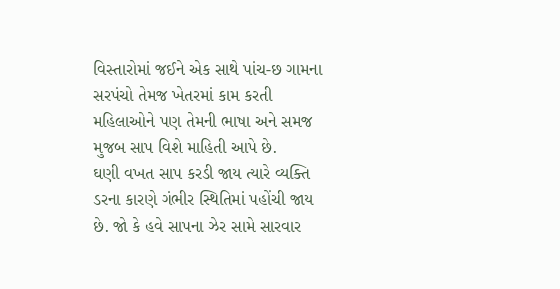વિસ્તારોમાં જઈને એક સાથે પાંચ-છ ગામના સરપંચો તેમજ ખેતરમાં કામ કરતી મહિલાઓને પણ તેમની ભાષા અને સમજ મુજબ સાપ વિશે માહિતી આપે છે.
ઘણી વખત સાપ કરડી જાય ત્યારે વ્યક્તિ ડરના કારણે ગંભીર સ્થિતિમાં પહોંચી જાય છે. જો કે હવે સાપના ઝેર સામે સારવાર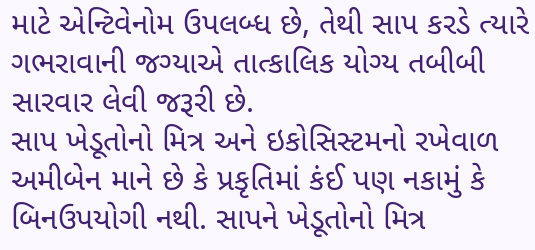માટે એન્ટિવેનોમ ઉપલબ્ધ છે, તેથી સાપ કરડે ત્યારે ગભરાવાની જગ્યાએ તાત્કાલિક યોગ્ય તબીબી સારવાર લેવી જરૂરી છે.
સાપ ખેડૂતોનો મિત્ર અને ઇકોસિસ્ટમનો રખેવાળ
અમીબેન માને છે કે પ્રકૃતિમાં કંઈ પણ નકામું કે બિનઉપયોગી નથી. સાપને ખેડૂતોનો મિત્ર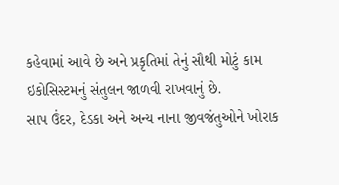કહેવામાં આવે છે અને પ્રકૃતિમાં તેનું સૌથી મોટું કામ ઇકોસિસ્ટમનું સંતુલન જાળવી રાખવાનું છે.
સાપ ઉંદર, દેડકા અને અન્ય નાના જીવજંતુઓને ખોરાક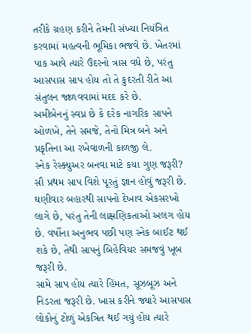તરીકે ગ્રહણ કરીને તેમની સંખ્યા નિયંત્રિત કરવામાં મહત્વની ભૂમિકા ભજવે છે. ખેતરમાં પાક આવે ત્યારે ઉંદરનો ત્રાસ વધે છે, પરંતુ આસપાસ સાપ હોય તો તે કુદરતી રીતે આ સંતુલન જાળવવામાં મદદ કરે છે.
અમીબેનનું સ્વપ્ન છે કે દરેક નાગરિક સાપને ઓળખે, તેને સમજે, તેનો મિત્ર બને અને પ્રકૃતિના આ રખેવાળની કાળજી લે.
સ્નેક રેસ્ક્યુઅર બનવા માટે કયા ગુણ જરૂરી?
સૌ પ્રથમ સાપ વિશે પૂરતું જ્ઞાન હોવું જરૂરી છે. ઘણીવાર બહારથી સાપનો દેખાવ એકસરખો લાગે છે, પરંતુ તેની લાક્ષણિકતાઓ અલગ હોય છે. વર્ષોના અનુભવ પછી પણ સ્નેક બાઈટ થઈ શકે છે, તેથી સાપનું બિહેવિયર સમજવું ખૂબ જરૂરી છે.
સામે સાપ હોય ત્યારે હિંમત, સૂઝબૂઝ અને નિડરતા જરૂરી છે. ખાસ કરીને જ્યારે આસપાસ લોકોનું ટોળું એકત્રિત થઈ ગયું હોય ત્યારે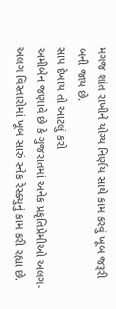મગજ શાંત રાખીને યોગ્ય નિર્ણય સાથે કામ કરવું ખૂબ જરૂરી બની જાય છે.
સાપ દેખાય તો આટલું કરો
અમીબેન જણાવે છે કે ગુજરાતમાં અનેક પ્રકૃતિપ્રેમીઓ અલગ-અલગ વિસ્તારોમાં ખૂબ સારું સ્નેક રેસ્ક્યુનું કામ કરી રહ્યા છે.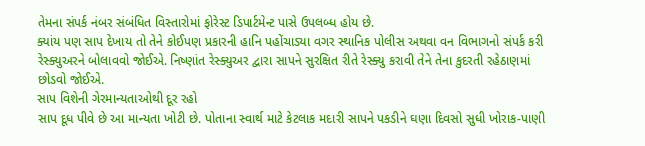તેમના સંપર્ક નંબર સંબંધિત વિસ્તારોમાં ફોરેસ્ટ ડિપાર્ટમેન્ટ પાસે ઉપલબ્ધ હોય છે.
ક્યાંય પણ સાપ દેખાય તો તેને કોઈપણ પ્રકારની હાનિ પહોંચાડ્યા વગર સ્થાનિક પોલીસ અથવા વન વિભાગનો સંપર્ક કરી રેસ્ક્યુઅરને બોલાવવો જોઈએ. નિષ્ણાંત રેસ્ક્યુઅર દ્વારા સાપને સુરક્ષિત રીતે રેસ્ક્યુ કરાવી તેને તેના કુદરતી રહેઠાણમાં છોડવો જોઈએ.
સાપ વિશેની ગેરમાન્યતાઓથી દૂર રહો
સાપ દૂધ પીવે છે આ માન્યતા ખોટી છે. પોતાના સ્વાર્થ માટે કેટલાક મદારી સાપને પકડીને ઘણા દિવસો સુધી ખોરાક-પાણી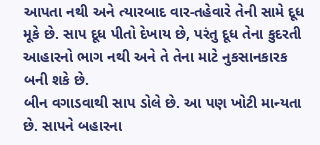આપતા નથી અને ત્યારબાદ વાર-તહેવારે તેની સામે દૂધ મૂકે છે. સાપ દૂધ પીતો દેખાય છે, પરંતુ દૂધ તેના કુદરતી આહારનો ભાગ નથી અને તે તેના માટે નુકસાનકારક બની શકે છે.
બીન વગાડવાથી સાપ ડોલે છે. આ પણ ખોટી માન્યતા છે. સાપને બહારના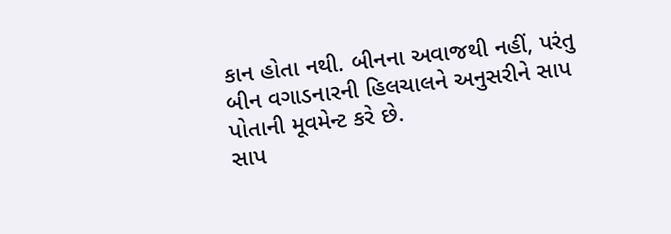કાન હોતા નથી. બીનના અવાજથી નહીં, પરંતુ બીન વગાડનારની હિલચાલને અનુસરીને સાપ પોતાની મૂવમેન્ટ કરે છે.
સાપ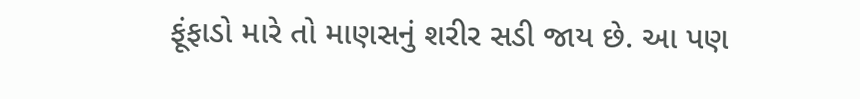ફૂંફાડો મારે તો માણસનું શરીર સડી જાય છે. આ પણ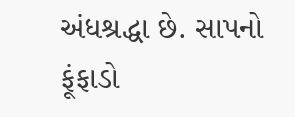અંધશ્રદ્ધા છે. સાપનો ફૂંફાડો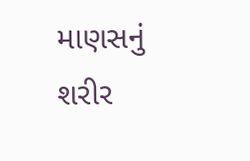માણસનું શરીર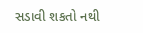સડાવી શકતો નથી